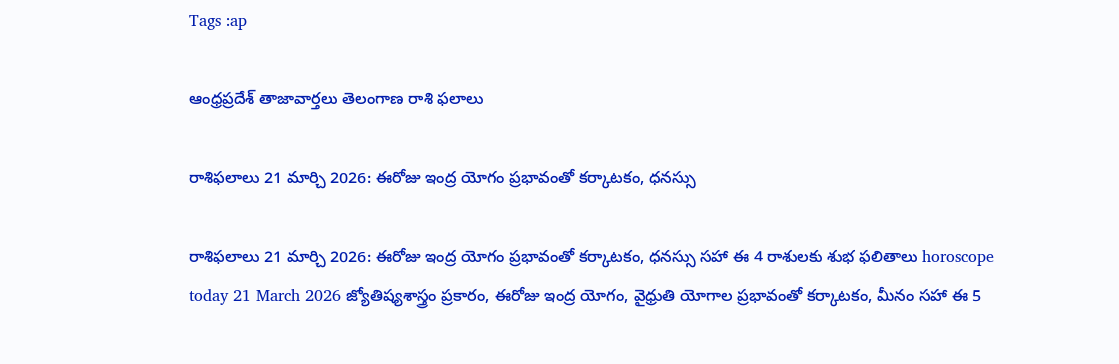Tags :ap

ఆంధ్రప్రదేశ్ తాజావార్తలు తెలంగాణ రాశి ఫలాలు

రాశిఫలాలు 21 మార్చి 2026: ఈరోజు ఇంద్ర యోగం ప్రభావంతో కర్కాటకం, ధనస్సు

రాశిఫలాలు 21 మార్చి 2026: ఈరోజు ఇంద్ర యోగం ప్రభావంతో కర్కాటకం, ధనస్సు సహా ఈ 4 రాశులకు శుభ ఫలితాలు horoscope today 21 March 2026 జ్యోతిష్యశాస్త్రం ప్రకారం, ఈరోజు ఇంద్ర యోగం, వైధ్రుతి యోగాల ప్రభావంతో కర్కాటకం, మీనం సహా ఈ 5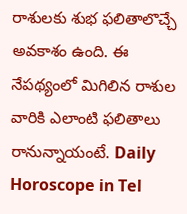రాశులకు శుభ ఫలితాలొచ్చే అవకాశం ఉంది. ఈ నేపథ్యంలో మిగిలిన రాశుల వారికి ఎలాంటి ఫలితాలు రానున్నాయంటే. Daily Horoscope in Tel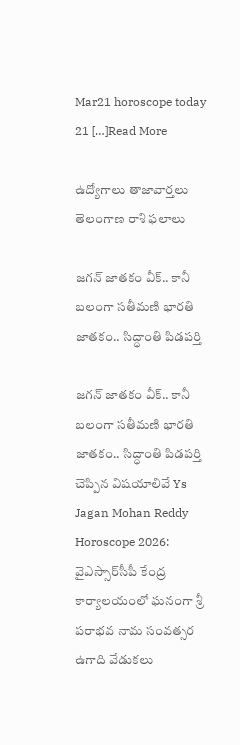Mar21 horoscope today 21 […]Read More

ఉద్యోగాలు తాజావార్తలు తెలంగాణ రాశి ఫలాలు

జగన్ జాతకం వీక్.. కానీ బలంగా సతీమణి భారతి జాతకం.. సిద్ధాంతి పిడపర్తి

జగన్ జాతకం వీక్.. కానీ బలంగా సతీమణి భారతి జాతకం.. సిద్ధాంతి పిడపర్తి చెప్పిన విషయాలివే Ys Jagan Mohan Reddy Horoscope 2026: వైఎస్సార్‌సీపీ కేంద్ర కార్యాలయంలో ఘనంగా శ్రీ పరాభవ నామ సంవత్సర ఉగాది వేడుకలు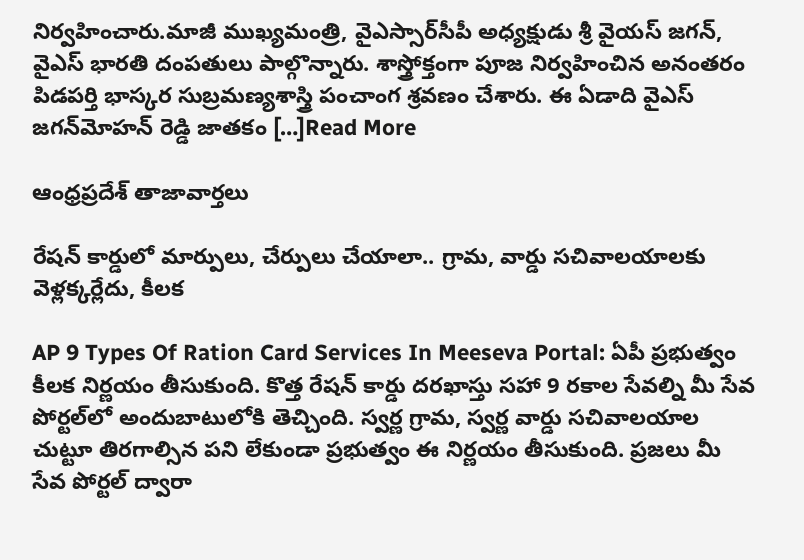నిర్వహించారు.మాజీ ముఖ్యమంత్రి, వైఎస్సార్‌సీపీ అధ్యక్షుడు శ్రీ వైయస్‌ జగన్, వైఎస్ భారతి దంపతులు పాల్గొన్నారు. శాస్త్రోక్తంగా పూజ నిర్వహించిన అనంతరం పిడపర్తి భాస్కర సుబ్రమణ్యశాస్త్రి పంచాంగ శ్రవణం చేశారు. ఈ ఏడాది వైఎస్ జగన్‌మోహన్ రెడ్డి జాతకం […]Read More

ఆంధ్రప్రదేశ్ తాజావార్తలు

రేషన్‌ కార్డులో మార్పులు, చేర్పులు చేయాలా.. గ్రామ, వార్డు సచివాలయాలకు వెళ్లక్కర్లేదు, కీలక

AP 9 Types Of Ration Card Services In Meeseva Portal: ఏపీ ప్రభుత్వం కీలక నిర్ణయం తీసుకుంది. కొత్త రేషన్ కార్డు దరఖాస్తు సహా 9 రకాల సేవల్ని మీ సేవ పోర్టల్‌లో అందుబాటులోకి తెచ్చింది. స్వర్ణ గ్రామ, స్వర్ణ వార్డు సచివాలయాల చుట్టూ తిరగాల్సిన పని లేకుండా ప్రభుత్వం ఈ నిర్ణయం తీసుకుంది. ప్రజలు మీ సేవ పోర్టల్ ద్వారా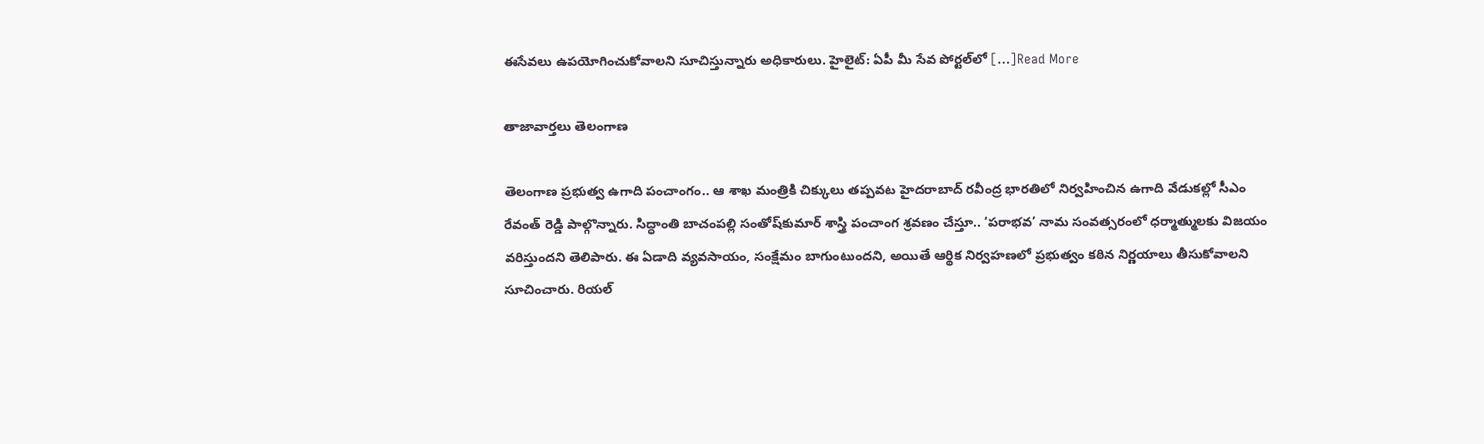ఈసేవలు ఉపయోగించుకోవాలని సూచిస్తున్నారు అధికారులు. హైలైట్: ఏపీ మీ సేవ పోర్టల్‌లో […]Read More

తాజావార్తలు తెలంగాణ

తెలంగాణ ప్రభుత్వ ఉగాది పంచాంగం.. ఆ శాఖ మంత్రికి చిక్కులు తప్పవట హైదరాబాద్ రవీంద్ర భారతిలో నిర్వహించిన ఉగాది వేడుకల్లో సీఎం రేవంత్ రెడ్డి పాల్గొన్నారు. సిద్ధాంతి బాచంపల్లి సంతోష్‌కుమార్‌ శాస్త్రి పంచాంగ శ్రవణం చేస్తూ.. ‘పరాభవ’ నామ సంవత్సరంలో ధర్మాత్ములకు విజయం వరిస్తుందని తెలిపారు. ఈ ఏడాది వ్యవసాయం, సంక్షేమం బాగుంటుందని, అయితే ఆర్థిక నిర్వహణలో ప్రభుత్వం కఠిన నిర్ణయాలు తీసుకోవాలని సూచించారు. రియల్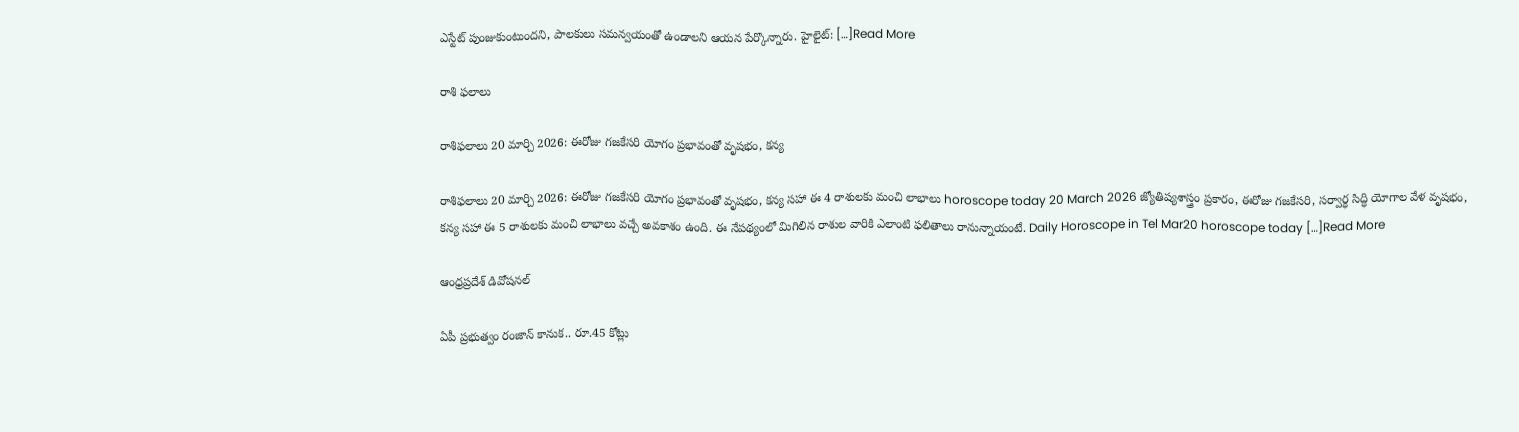ఎస్టేట్ పుంజుకుంటుందని, పాలకులు సమన్వయంతో ఉండాలని ఆయన పేర్కొన్నారు. హైలైట్: […]Read More

రాశి ఫలాలు

రాశిఫలాలు 20 మార్చి 2026: ఈరోజు గజకేసరి యోగం ప్రభావంతో వృషభం, కన్య

రాశిఫలాలు 20 మార్చి 2026: ఈరోజు గజకేసరి యోగం ప్రభావంతో వృషభం, కన్య సహా ఈ 4 రాశులకు మంచి లాభాలు horoscope today 20 March 2026 జ్యోతిష్యశాస్త్రం ప్రకారం, ఈరోజు గజకేసరి, సర్వార్ధ సిద్ధి యోగాల వేళ వృషభం, కన్య సహా ఈ 5 రాశులకు మంచి లాభాలు వచ్చే అవకాశం ఉంది. ఈ నేపథ్యంలో మిగిలిన రాశుల వారికి ఎలాంటి ఫలితాలు రానున్నాయంటే. Daily Horoscope in Tel Mar20 horoscope today […]Read More

ఆంధ్రప్రదేశ్ డివోషనల్

ఏపీ ప్రభుత్వం రంజాన్ కానుక.. రూ.45 కోట్లు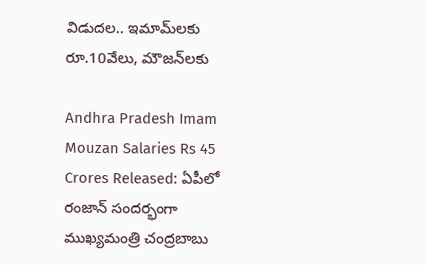విడుదల.. ఇమామ్‌లకు రూ.10వేలు, మౌజన్‌లకు

Andhra Pradesh Imam Mouzan Salaries Rs 45 Crores Released: ఏపీలో రంజాన్ సందర్భంగా ముఖ్యమంత్రి చంద్రబాబు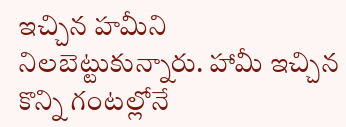ఇచ్చిన హమీని నిలబెట్టుకున్నారు. హామీ ఇచ్చిన కొన్ని గంటల్లోనే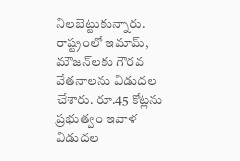నిలబెట్టుకున్నారు. రాష్ట్రంలో ఇమామ్‌, మౌజన్‌లకు గౌరవ వేతనాలను విడుదల చేశారు. రూ.45 కోట్లను ప్రభుత్వం ఇవాళ విడుదల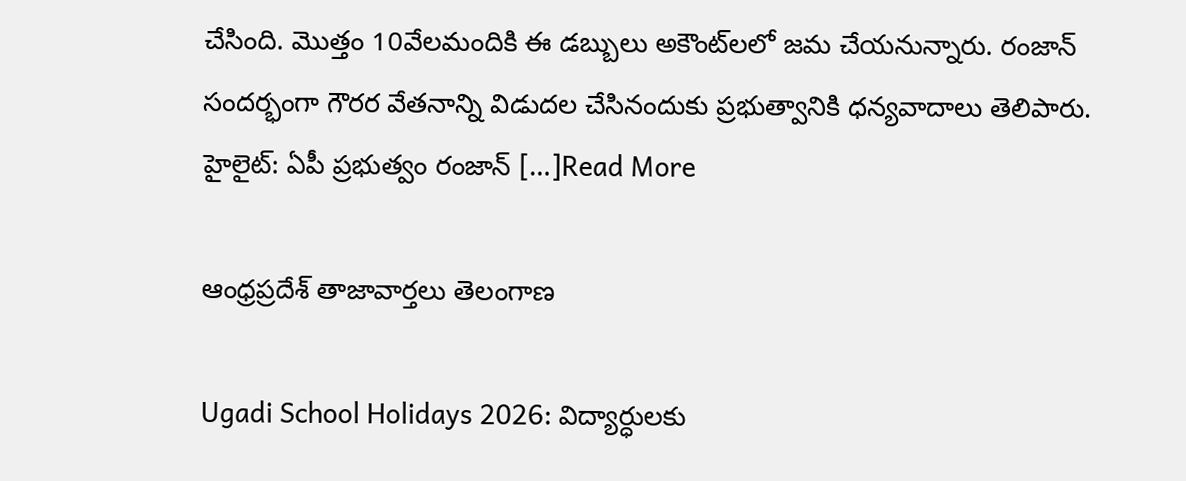చేసింది. మొత్తం 10వేలమందికి ఈ డబ్బులు అకౌంట్‌లలో జమ చేయనున్నారు. రంజాన్ సందర్భంగా గౌరర వేతనాన్ని విడుదల చేసినందుకు ప్రభుత్వానికి ధన్యవాదాలు తెలిపారు. హైలైట్: ఏపీ ప్రభుత్వం రంజాన్ […]Read More

ఆంధ్రప్రదేశ్ తాజావార్తలు తెలంగాణ

Ugadi School Holidays 2026: విద్యార్ధులకు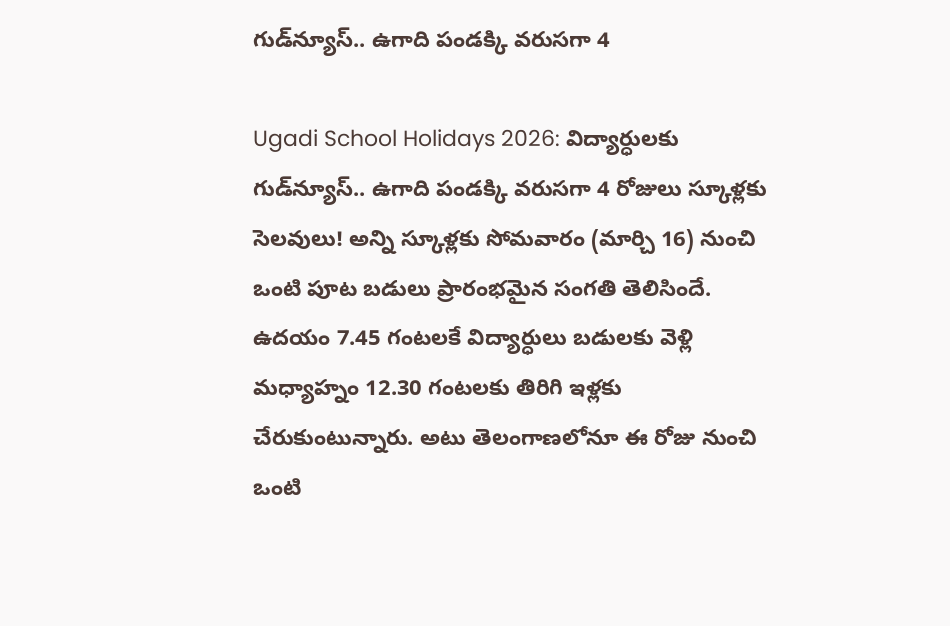గుడ్‌న్యూస్‌.. ఉగాది పండక్కి వరుసగా 4

Ugadi School Holidays 2026: విద్యార్ధులకు గుడ్‌న్యూస్‌.. ఉగాది పండక్కి వరుసగా 4 రోజులు స్కూళ్లకు సెలవులు! అన్ని స్కూళ్లకు సోమవారం (మార్చి 16) నుంచి ఒంటి పూట బడులు ప్రారంభమైన సంగతి తెలిసిందే. ఉదయం 7.45 గంటలకే విద్యార్ధులు బడులకు వెళ్లి మధ్యాహ్నం 12.30 గంటలకు తిరిగి ఇళ్లకు చేరుకుంటున్నారు. అటు తెలంగాణలోనూ ఈ రోజు నుంచి ఒంటి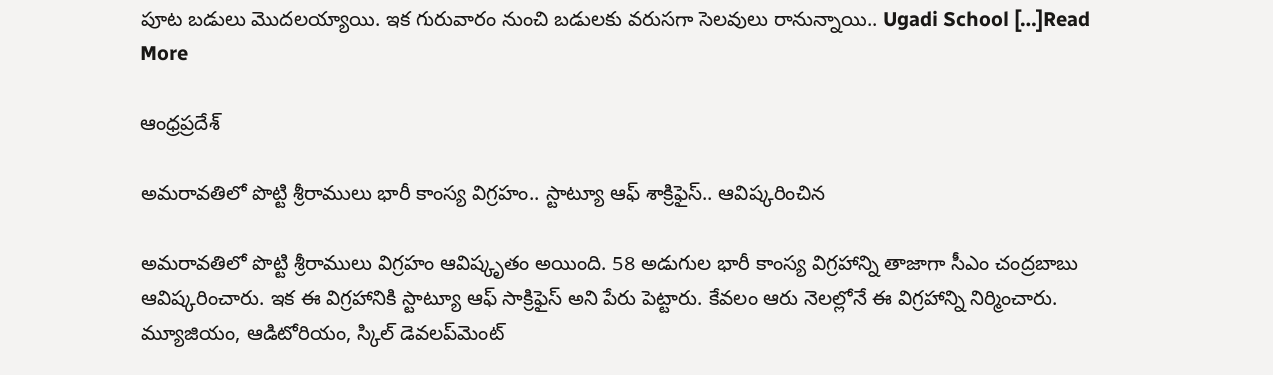పూట బడులు మొదలయ్యాయి. ఇక గురువారం నుంచి బడులకు వరుసగా సెలవులు రానున్నాయి.. Ugadi School […]Read More

ఆంధ్రప్రదేశ్

అమరావతిలో పొట్టి శ్రీరాములు భారీ కాంస్య విగ్రహం.. స్టాట్యూ ఆఫ్ శాక్రిఫైస్.. ఆవిష్కరించిన

అమరావతిలో పొట్టి శ్రీరాములు విగ్రహం ఆవిష్కృతం అయింది. 58 అడుగుల భారీ కాంస్య విగ్రహాన్ని తాజాగా సీఎం చంద్రబాబు ఆవిష్కరించారు. ఇక ఈ విగ్రహానికి స్టాట్యూ ఆఫ్ సాక్రిఫైస్ అని పేరు పెట్టారు. కేవలం ఆరు నెలల్లోనే ఈ విగ్రహాన్ని నిర్మించారు. మ్యూజియం, ఆడిటోరియం, స్కిల్ డెవలప్‌మెంట్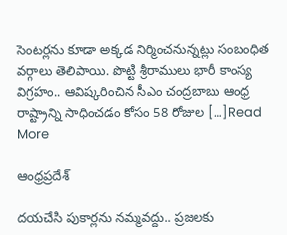సెంటర్లను కూడా అక్కడ నిర్మించనున్నట్లు సంబంధిత వర్గాలు తెలిపాయి. పొట్టి శ్రీరాములు భారీ కాంస్య విగ్రహం.. ఆవిష్కరించిన సీఎం చంద్రబాబు ఆంధ్ర రాష్ట్రాన్ని సాధించడం కోసం 58 రోజుల […]Read More

ఆంధ్రప్రదేశ్

దయచేసి పుకార్లను నమ్మవద్దు.. ప్రజలకు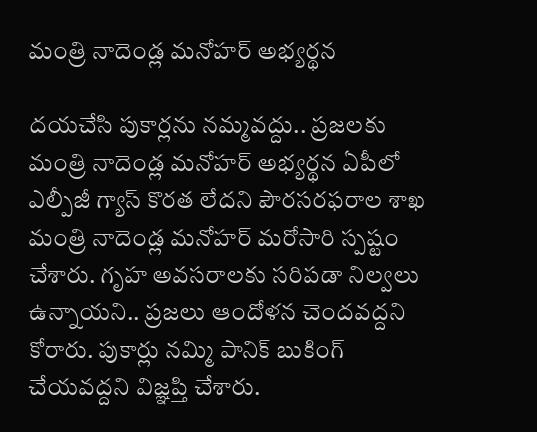మంత్రి నాదెండ్ల మనోహర్ అభ్యర్థన

దయచేసి పుకార్లను నమ్మవద్దు.. ప్రజలకు మంత్రి నాదెండ్ల మనోహర్ అభ్యర్థన ఏపీలో ఎల్పీజీ గ్యాస్ కొరత లేదని పౌరసరఫరాల శాఖ మంత్రి నాదెండ్ల మనోహర్ మరోసారి స్పష్టం చేశారు. గృహ అవసరాలకు సరిపడా నిల్వలు ఉన్నాయని.. ప్రజలు ఆందోళన చెందవద్దని కోరారు. పుకార్లు నమ్మి పానిక్ బుకింగ్ చేయవద్దని విజ్ఞప్తి చేశారు.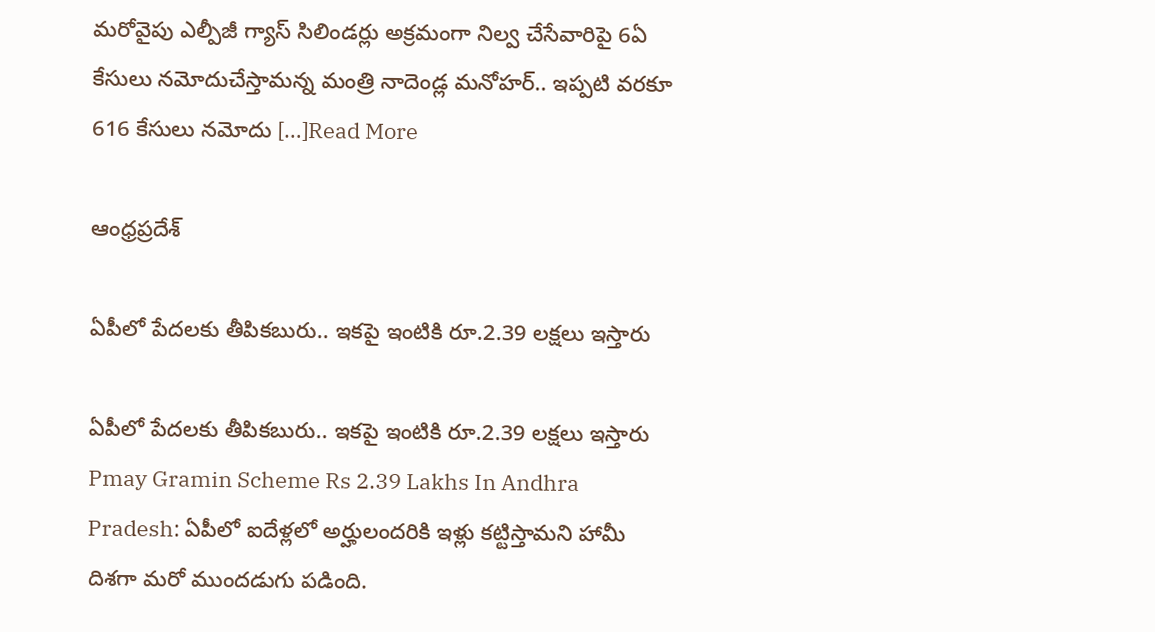మరోవైపు ఎల్పీజీ గ్యాస్ సిలిండర్లు అక్రమంగా నిల్వ చేసేవారిపై 6ఏ కేసులు నమోదుచేస్తామన్న మంత్రి నాదెండ్ల మనోహర్.. ఇప్పటి వరకూ 616 కేసులు నమోదు […]Read More

ఆంధ్రప్రదేశ్

ఏపీలో పేదలకు తీపికబురు.. ఇకపై ఇంటికి రూ.2.39 లక్షలు ఇస్తారు

ఏపీలో పేదలకు తీపికబురు.. ఇకపై ఇంటికి రూ.2.39 లక్షలు ఇస్తారు Pmay Gramin Scheme Rs 2.39 Lakhs In Andhra Pradesh: ఏపీలో ఐదేళ్లలో అర్హులందరికి ఇళ్లు కట్టిస్తామని హామీ దిశగా మరో ముందడుగు పడింది.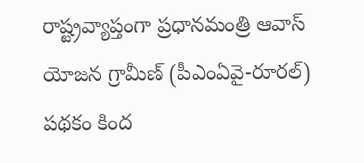రాష్ట్రవ్యాప్తంగా ప్రధానమంత్రి ఆవాస్‌ యోజన గ్రామీణ్‌ (పీఎంఏవై-రూరల్‌) పథకం కింద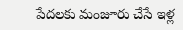పేదలకు మంజూరు చేసే ఇళ్ల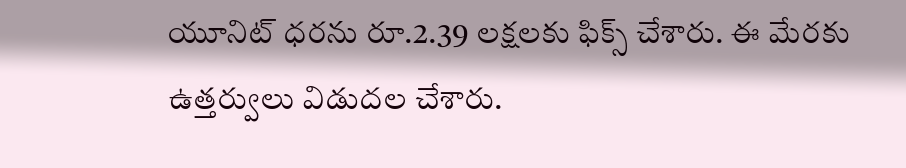యూనిట్‌ ధరను రూ.2.39 లక్షలకు ఫిక్స్ చేశారు. ఈ మేరకు ఉత్తర్వులు విడుదల చేశారు.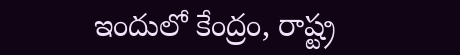ఇందులో కేంద్రం, రాష్ట్ర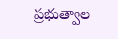ప్రభుత్వాల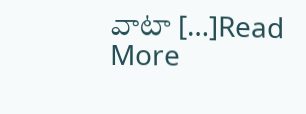వాటా […]Read More